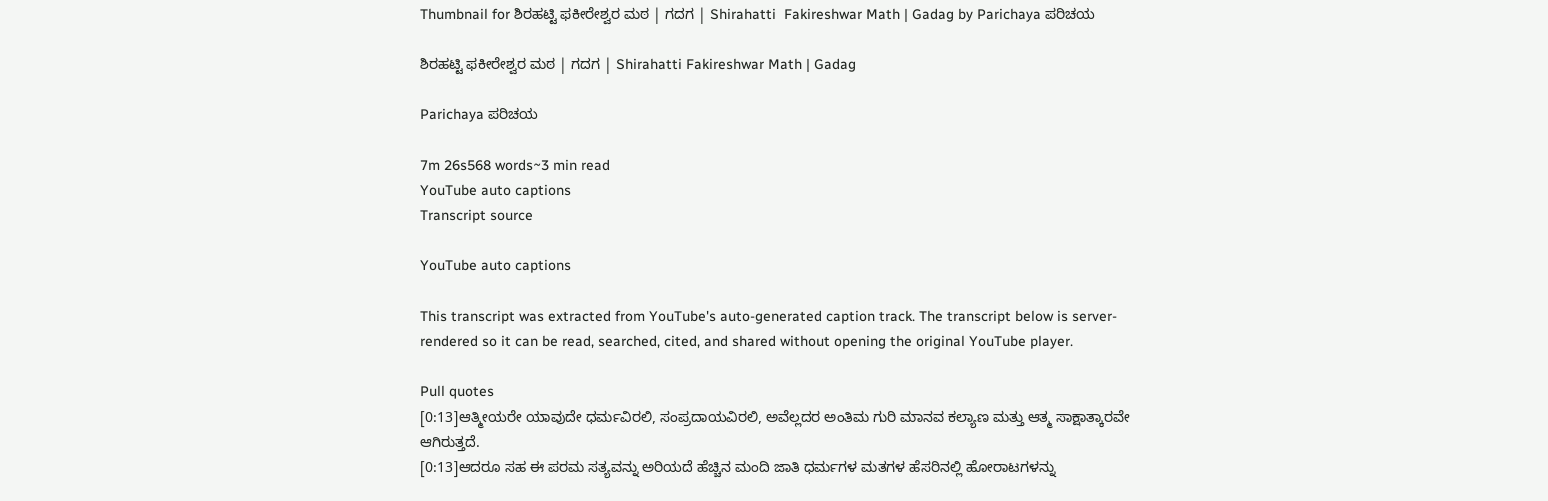Thumbnail for ಶಿರಹಟ್ಟಿ ಫಕೀರೇಶ್ವರ ಮಠ | ಗದಗ | Shirahatti  Fakireshwar Math | Gadag by Parichaya ಪರಿಚಯ

ಶಿರಹಟ್ಟಿ ಫಕೀರೇಶ್ವರ ಮಠ | ಗದಗ | Shirahatti Fakireshwar Math | Gadag

Parichaya ಪರಿಚಯ

7m 26s568 words~3 min read
YouTube auto captions
Transcript source

YouTube auto captions

This transcript was extracted from YouTube's auto-generated caption track. The transcript below is server-rendered so it can be read, searched, cited, and shared without opening the original YouTube player.

Pull quotes
[0:13]ಆತ್ಮೀಯರೇ ಯಾವುದೇ ಧರ್ಮವಿರಲಿ, ಸಂಪ್ರದಾಯವಿರಲಿ, ಅವೆಲ್ಲದರ ಅಂತಿಮ ಗುರಿ ಮಾನವ ಕಲ್ಯಾಣ ಮತ್ತು ಆತ್ಮ ಸಾಕ್ಷಾತ್ಕಾರವೇ ಆಗಿರುತ್ತದೆ.
[0:13]ಆದರೂ ಸಹ ಈ ಪರಮ ಸತ್ಯವನ್ನು ಅರಿಯದೆ ಹೆಚ್ಚಿನ ಮಂದಿ ಜಾತಿ ಧರ್ಮಗಳ ಮತಗಳ ಹೆಸರಿನಲ್ಲಿ ಹೋರಾಟಗಳನ್ನು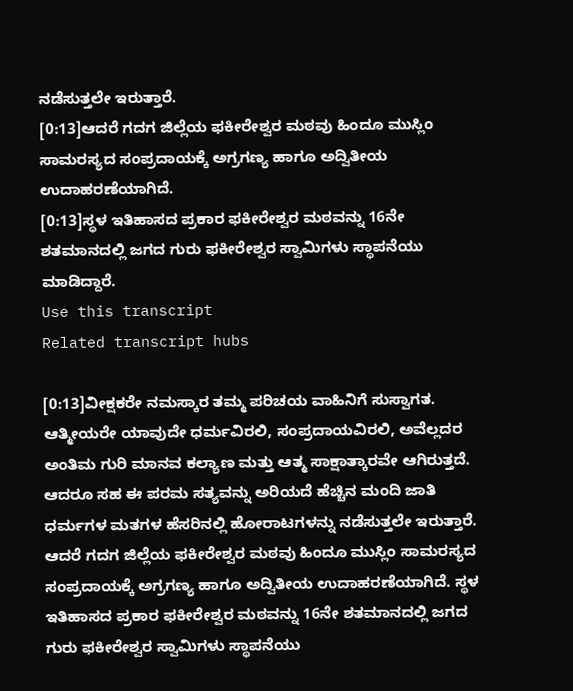ನಡೆಸುತ್ತಲೇ ಇರುತ್ತಾರೆ.
[0:13]ಆದರೆ ಗದಗ ಜಿಲ್ಲೆಯ ಫಕೀರೇಶ್ವರ ಮಠವು ಹಿಂದೂ ಮುಸ್ಲಿಂ ಸಾಮರಸ್ಯದ ಸಂಪ್ರದಾಯಕ್ಕೆ ಅಗ್ರಗಣ್ಯ ಹಾಗೂ ಅದ್ವಿತೀಯ ಉದಾಹರಣೆಯಾಗಿದೆ.
[0:13]ಸ್ಥಳ ಇತಿಹಾಸದ ಪ್ರಕಾರ ಫಕೀರೇಶ್ವರ ಮಠವನ್ನು 16ನೇ ಶತಮಾನದಲ್ಲಿ ಜಗದ ಗುರು ಫಕೀರೇಶ್ವರ ಸ್ವಾಮಿಗಳು ಸ್ಥಾಪನೆಯು ಮಾಡಿದ್ದಾರೆ.
Use this transcript
Related transcript hubs

[0:13]ವೀಕ್ಷಕರೇ ನಮಸ್ಕಾರ ತಮ್ಮ ಪರಿಚಯ ವಾಹಿನಿಗೆ ಸುಸ್ವಾಗತ. ಆತ್ಮೀಯರೇ ಯಾವುದೇ ಧರ್ಮವಿರಲಿ, ಸಂಪ್ರದಾಯವಿರಲಿ, ಅವೆಲ್ಲದರ ಅಂತಿಮ ಗುರಿ ಮಾನವ ಕಲ್ಯಾಣ ಮತ್ತು ಆತ್ಮ ಸಾಕ್ಷಾತ್ಕಾರವೇ ಆಗಿರುತ್ತದೆ. ಆದರೂ ಸಹ ಈ ಪರಮ ಸತ್ಯವನ್ನು ಅರಿಯದೆ ಹೆಚ್ಚಿನ ಮಂದಿ ಜಾತಿ ಧರ್ಮಗಳ ಮತಗಳ ಹೆಸರಿನಲ್ಲಿ ಹೋರಾಟಗಳನ್ನು ನಡೆಸುತ್ತಲೇ ಇರುತ್ತಾರೆ. ಆದರೆ ಗದಗ ಜಿಲ್ಲೆಯ ಫಕೀರೇಶ್ವರ ಮಠವು ಹಿಂದೂ ಮುಸ್ಲಿಂ ಸಾಮರಸ್ಯದ ಸಂಪ್ರದಾಯಕ್ಕೆ ಅಗ್ರಗಣ್ಯ ಹಾಗೂ ಅದ್ವಿತೀಯ ಉದಾಹರಣೆಯಾಗಿದೆ. ಸ್ಥಳ ಇತಿಹಾಸದ ಪ್ರಕಾರ ಫಕೀರೇಶ್ವರ ಮಠವನ್ನು 16ನೇ ಶತಮಾನದಲ್ಲಿ ಜಗದ ಗುರು ಫಕೀರೇಶ್ವರ ಸ್ವಾಮಿಗಳು ಸ್ಥಾಪನೆಯು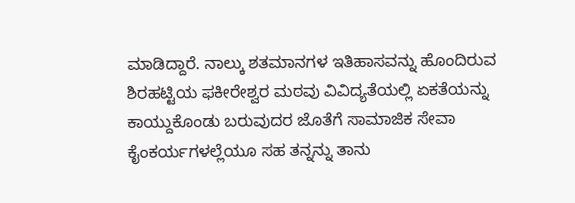ಮಾಡಿದ್ದಾರೆ. ನಾಲ್ಕು ಶತಮಾನಗಳ ಇತಿಹಾಸವನ್ನು ಹೊಂದಿರುವ ಶಿರಹಟ್ಟಿಯ ಫಕೀರೇಶ್ವರ ಮಠವು ವಿವಿದ್ಯತೆಯಲ್ಲಿ ಏಕತೆಯನ್ನು ಕಾಯ್ದುಕೊಂಡು ಬರುವುದರ ಜೊತೆಗೆ ಸಾಮಾಜಿಕ ಸೇವಾ ಕೈಂಕರ್ಯಗಳಲ್ಲೆಯೂ ಸಹ ತನ್ನನ್ನು ತಾನು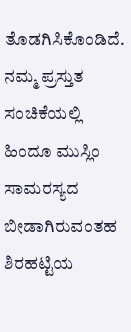ತೊಡಗಿಸಿಕೊಂಡಿದೆ. ನಮ್ಮ ಪ್ರಸ್ತುತ ಸಂಚಿಕೆಯಲ್ಲಿ ಹಿಂದೂ ಮುಸ್ಲಿಂ ಸಾಮರಸ್ಯದ ಬೀಡಾಗಿರುವಂತಹ ಶಿರಹಟ್ಟಿಯ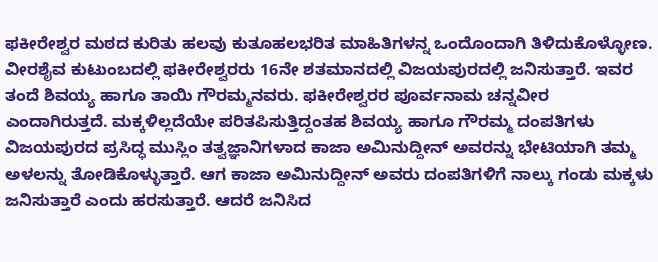ಫಕೀರೇಶ್ವರ ಮಠದ ಕುರಿತು ಹಲವು ಕುತೂಹಲಭರಿತ ಮಾಹಿತಿಗಳನ್ನ ಒಂದೊಂದಾಗಿ ತಿಳಿದುಕೊಳ್ಳೋಣ. ವೀರಶೈವ ಕುಟುಂಬದಲ್ಲಿ ಫಕೀರೇಶ್ವರರು 16ನೇ ಶತಮಾನದಲ್ಲಿ ವಿಜಯಪುರದಲ್ಲಿ ಜನಿಸುತ್ತಾರೆ. ಇವರ ತಂದೆ ಶಿವಯ್ಯ ಹಾಗೂ ತಾಯಿ ಗೌರಮ್ಮನವರು. ಫಕೀರೇಶ್ವರರ ಪೂರ್ವನಾಮ ಚನ್ನವೀರ ಎಂದಾಗಿರುತ್ತದೆ. ಮಕ್ಕಳಿಲ್ಲದೆಯೇ ಪರಿತಪಿಸುತ್ತಿದ್ದಂತಹ ಶಿವಯ್ಯ ಹಾಗೂ ಗೌರಮ್ಮ ದಂಪತಿಗಳು ವಿಜಯಪುರದ ಪ್ರಸಿದ್ಧ ಮುಸ್ಲಿಂ ತತ್ವಜ್ಞಾನಿಗಳಾದ ಕಾಜಾ ಅಮಿನುದ್ದೀನ್ ಅವರನ್ನು ಭೇಟಿಯಾಗಿ ತಮ್ಮ ಅಳಲನ್ನು ತೋಡಿಕೊಳ್ಳುತ್ತಾರೆ. ಆಗ ಕಾಜಾ ಅಮಿನುದ್ದೀನ್ ಅವರು ದಂಪತಿಗಳಿಗೆ ನಾಲ್ಕು ಗಂಡು ಮಕ್ಕಳು ಜನಿಸುತ್ತಾರೆ ಎಂದು ಹರಸುತ್ತಾರೆ. ಆದರೆ ಜನಿಸಿದ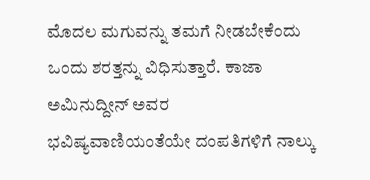ಮೊದಲ ಮಗುವನ್ನು ತಮಗೆ ನೀಡಬೇಕೆಂದು ಒಂದು ಶರತ್ತನ್ನು ವಿಧಿಸುತ್ತಾರೆ. ಕಾಜಾ ಅಮಿನುದ್ದೀನ್ ಅವರ ಭವಿಷ್ಯವಾಣಿಯಂತೆಯೇ ದಂಪತಿಗಳಿಗೆ ನಾಲ್ಕು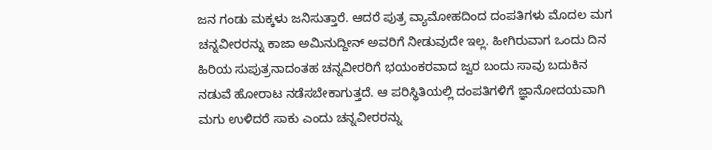ಜನ ಗಂಡು ಮಕ್ಕಳು ಜನಿಸುತ್ತಾರೆ. ಆದರೆ ಪುತ್ರ ವ್ಯಾಮೋಹದಿಂದ ದಂಪತಿಗಳು ಮೊದಲ ಮಗ ಚನ್ನವೀರರನ್ನು ಕಾಜಾ ಅಮಿನುದ್ದೀನ್ ಅವರಿಗೆ ನೀಡುವುದೇ ಇಲ್ಲ. ಹೀಗಿರುವಾಗ ಒಂದು ದಿನ ಹಿರಿಯ ಸುಪುತ್ರನಾದಂತಹ ಚನ್ನವೀರರಿಗೆ ಭಯಂಕರವಾದ ಜ್ವರ ಬಂದು ಸಾವು ಬದುಕಿನ ನಡುವೆ ಹೋರಾಟ ನಡೆಸಬೇಕಾಗುತ್ತದೆ. ಆ ಪರಿಸ್ಥಿತಿಯಲ್ಲಿ ದಂಪತಿಗಳಿಗೆ ಜ್ಞಾನೋದಯವಾಗಿ ಮಗು ಉಳಿದರೆ ಸಾಕು ಎಂದು ಚನ್ನವೀರರನ್ನು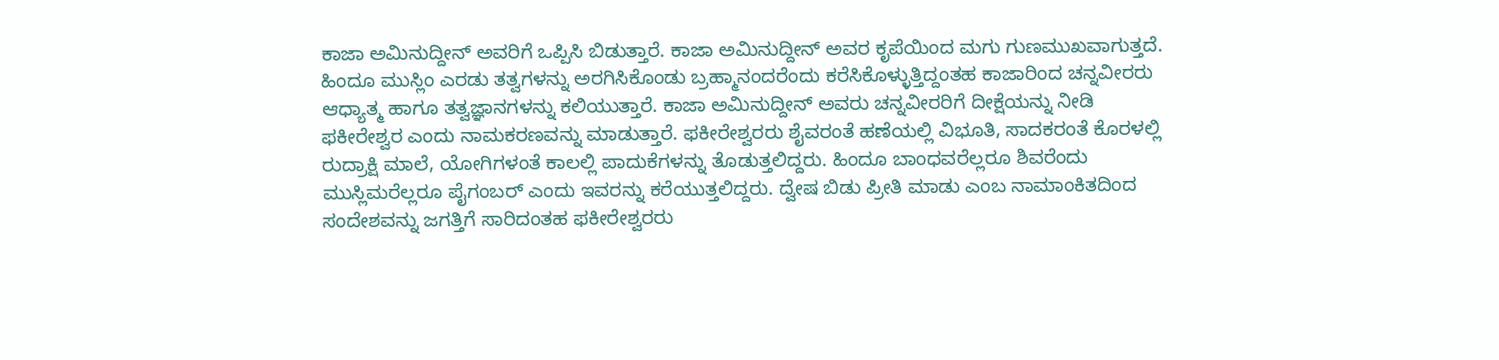ಕಾಜಾ ಅಮಿನುದ್ದೀನ್ ಅವರಿಗೆ ಒಪ್ಪಿಸಿ ಬಿಡುತ್ತಾರೆ. ಕಾಜಾ ಅಮಿನುದ್ದೀನ್ ಅವರ ಕೃಪೆಯಿಂದ ಮಗು ಗುಣಮುಖವಾಗುತ್ತದೆ. ಹಿಂದೂ ಮುಸ್ಲಿಂ ಎರಡು ತತ್ವಗಳನ್ನು ಅರಗಿಸಿಕೊಂಡು ಬ್ರಹ್ಮಾನಂದರೆಂದು ಕರೆಸಿಕೊಳ್ಳುತ್ತಿದ್ದಂತಹ ಕಾಜಾರಿಂದ ಚನ್ನವೀರರು ಆಧ್ಯಾತ್ಮ ಹಾಗೂ ತತ್ವಜ್ಞಾನಗಳನ್ನು ಕಲಿಯುತ್ತಾರೆ. ಕಾಜಾ ಅಮಿನುದ್ದೀನ್ ಅವರು ಚನ್ನವೀರರಿಗೆ ದೀಕ್ಷೆಯನ್ನು ನೀಡಿ ಫಕೀರೇಶ್ವರ ಎಂದು ನಾಮಕರಣವನ್ನು ಮಾಡುತ್ತಾರೆ. ಫಕೀರೇಶ್ವರರು ಶೈವರಂತೆ ಹಣೆಯಲ್ಲಿ ವಿಭೂತಿ, ಸಾದಕರಂತೆ ಕೊರಳಲ್ಲಿ ರುದ್ರಾಕ್ಷಿ ಮಾಲೆ, ಯೋಗಿಗಳಂತೆ ಕಾಲಲ್ಲಿ ಪಾದುಕೆಗಳನ್ನು ತೊಡುತ್ತಲಿದ್ದರು. ಹಿಂದೂ ಬಾಂಧವರೆಲ್ಲರೂ ಶಿವರೆಂದು ಮುಸ್ಲಿಮರೆಲ್ಲರೂ ಪೈಗಂಬರ್ ಎಂದು ಇವರನ್ನು ಕರೆಯುತ್ತಲಿದ್ದರು. ದ್ವೇಷ ಬಿಡು ಪ್ರೀತಿ ಮಾಡು ಎಂಬ ನಾಮಾಂಕಿತದಿಂದ ಸಂದೇಶವನ್ನು ಜಗತ್ತಿಗೆ ಸಾರಿದಂತಹ ಫಕೀರೇಶ್ವರರು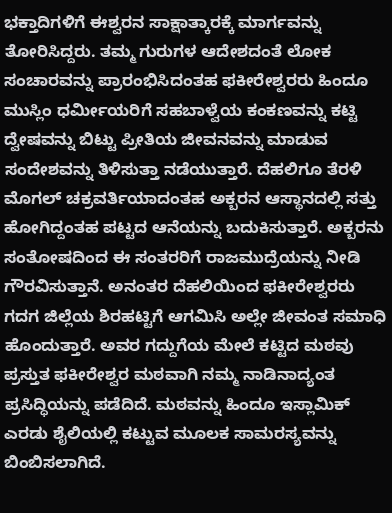ಭಕ್ತಾದಿಗಳಿಗೆ ಈಶ್ವರನ ಸಾಕ್ಷಾತ್ಕಾರಕ್ಕೆ ಮಾರ್ಗವನ್ನು ತೋರಿಸಿದ್ದರು. ತಮ್ಮ ಗುರುಗಳ ಆದೇಶದಂತೆ ಲೋಕ ಸಂಚಾರವನ್ನು ಪ್ರಾರಂಭಿಸಿದಂತಹ ಫಕೀರೇಶ್ವರರು ಹಿಂದೂ ಮುಸ್ಲಿಂ ಧರ್ಮೀಯರಿಗೆ ಸಹಬಾಳ್ವೆಯ ಕಂಕಣವನ್ನು ಕಟ್ಟಿ ದ್ವೇಷವನ್ನು ಬಿಟ್ಟು ಪ್ರೀತಿಯ ಜೀವನವನ್ನು ಮಾಡುವ ಸಂದೇಶವನ್ನು ತಿಳಿಸುತ್ತಾ ನಡೆಯುತ್ತಾರೆ. ದೆಹಲಿಗೂ ತೆರಳಿ ಮೊಗಲ್ ಚಕ್ರವರ್ತಿಯಾದಂತಹ ಅಕ್ಬರನ ಆಸ್ಥಾನದಲ್ಲಿ ಸತ್ತು ಹೋಗಿದ್ದಂತಹ ಪಟ್ಟದ ಆನೆಯನ್ನು ಬದುಕಿಸುತ್ತಾರೆ. ಅಕ್ಬರನು ಸಂತೋಷದಿಂದ ಈ ಸಂತರರಿಗೆ ರಾಜಮುದ್ರೆಯನ್ನು ನೀಡಿ ಗೌರವಿಸುತ್ತಾನೆ. ಅನಂತರ ದೆಹಲಿಯಿಂದ ಫಕೀರೇಶ್ವರರು ಗದಗ ಜಿಲ್ಲೆಯ ಶಿರಹಟ್ಟಿಗೆ ಆಗಮಿಸಿ ಅಲ್ಲೇ ಜೀವಂತ ಸಮಾಧಿ ಹೊಂದುತ್ತಾರೆ. ಅವರ ಗದ್ದುಗೆಯ ಮೇಲೆ ಕಟ್ಟಿದ ಮಠವು ಪ್ರಸ್ತುತ ಫಕೀರೇಶ್ವರ ಮಠವಾಗಿ ನಮ್ಮ ನಾಡಿನಾದ್ಯಂತ ಪ್ರಸಿದ್ಧಿಯನ್ನು ಪಡೆದಿದೆ. ಮಠವನ್ನು ಹಿಂದೂ ಇಸ್ಲಾಮಿಕ್ ಎರಡು ಶೈಲಿಯಲ್ಲಿ ಕಟ್ಟುವ ಮೂಲಕ ಸಾಮರಸ್ಯವನ್ನು ಬಿಂಬಿಸಲಾಗಿದೆ.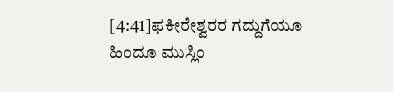[4:41]ಫಕೀರೇಶ್ವರರ ಗದ್ದುಗೆಯೂ ಹಿಂದೂ ಮುಸ್ಲಿಂ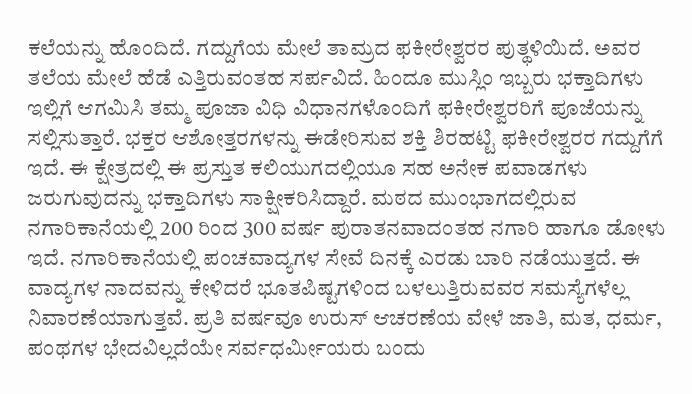ಕಲೆಯನ್ನು ಹೊಂದಿದೆ. ಗದ್ದುಗೆಯ ಮೇಲೆ ತಾಮ್ರದ ಫಕೀರೇಶ್ವರರ ಪುತ್ಥಳಿಯಿದೆ. ಅವರ ತಲೆಯ ಮೇಲೆ ಹೆಡೆ ಎತ್ತಿರುವಂತಹ ಸರ್ಪವಿದೆ. ಹಿಂದೂ ಮುಸ್ಲಿಂ ಇಬ್ಬರು ಭಕ್ತಾದಿಗಳು ಇಲ್ಲಿಗೆ ಆಗಮಿಸಿ ತಮ್ಮ ಪೂಜಾ ವಿಧಿ ವಿಧಾನಗಳೊಂದಿಗೆ ಫಕೀರೇಶ್ವರರಿಗೆ ಪೂಜೆಯನ್ನು ಸಲ್ಲಿಸುತ್ತಾರೆ. ಭಕ್ತರ ಆಶೋತ್ತರಗಳನ್ನು ಈಡೇರಿಸುವ ಶಕ್ತಿ ಶಿರಹಟ್ಟಿ ಫಕೀರೇಶ್ವರರ ಗದ್ದುಗೆಗೆ ಇದೆ. ಈ ಕ್ಷೇತ್ರದಲ್ಲಿ ಈ ಪ್ರಸ್ತುತ ಕಲಿಯುಗದಲ್ಲಿಯೂ ಸಹ ಅನೇಕ ಪವಾಡಗಳು ಜರುಗುವುದನ್ನು ಭಕ್ತಾದಿಗಳು ಸಾಕ್ಷೀಕರಿಸಿದ್ದಾರೆ. ಮಠದ ಮುಂಭಾಗದಲ್ಲಿರುವ ನಗಾರಿಕಾನೆಯಲ್ಲಿ 200 ರಿಂದ 300 ವರ್ಷ ಪುರಾತನವಾದಂತಹ ನಗಾರಿ ಹಾಗೂ ಡೋಳು ಇದೆ. ನಗಾರಿಕಾನೆಯಲ್ಲಿ ಪಂಚವಾದ್ಯಗಳ ಸೇವೆ ದಿನಕ್ಕೆ ಎರಡು ಬಾರಿ ನಡೆಯುತ್ತದೆ. ಈ ವಾದ್ಯಗಳ ನಾದವನ್ನು ಕೇಳಿದರೆ ಭೂತಪಿಷ್ಟಗಳಿಂದ ಬಳಲುತ್ತಿರುವವರ ಸಮಸ್ಯೆಗಳೆಲ್ಲ ನಿವಾರಣೆಯಾಗುತ್ತವೆ. ಪ್ರತಿ ವರ್ಷವೂ ಉರುಸ್ ಆಚರಣೆಯ ವೇಳೆ ಜಾತಿ, ಮತ, ಧರ್ಮ, ಪಂಥಗಳ ಭೇದವಿಲ್ಲದೆಯೇ ಸರ್ವಧರ್ಮೀಯರು ಬಂದು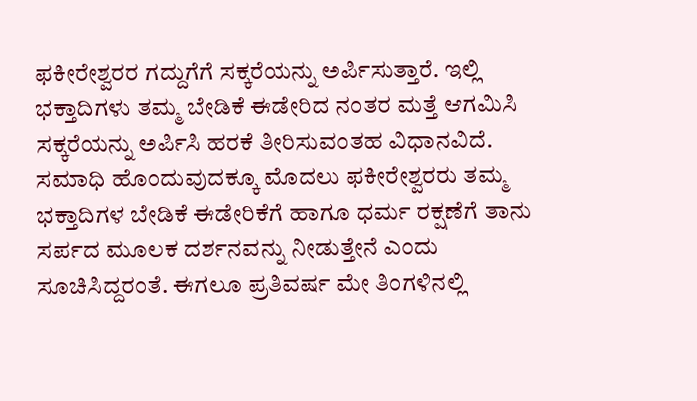ಫಕೀರೇಶ್ವರರ ಗದ್ದುಗೆಗೆ ಸಕ್ಕರೆಯನ್ನು ಅರ್ಪಿಸುತ್ತಾರೆ. ಇಲ್ಲಿ ಭಕ್ತಾದಿಗಳು ತಮ್ಮ ಬೇಡಿಕೆ ಈಡೇರಿದ ನಂತರ ಮತ್ತೆ ಆಗಮಿಸಿ ಸಕ್ಕರೆಯನ್ನು ಅರ್ಪಿಸಿ ಹರಕೆ ತೀರಿಸುವಂತಹ ವಿಧಾನವಿದೆ. ಸಮಾಧಿ ಹೊಂದುವುದಕ್ಕೂ ಮೊದಲು ಫಕೀರೇಶ್ವರರು ತಮ್ಮ ಭಕ್ತಾದಿಗಳ ಬೇಡಿಕೆ ಈಡೇರಿಕೆಗೆ ಹಾಗೂ ಧರ್ಮ ರಕ್ಷಣೆಗೆ ತಾನು ಸರ್ಪದ ಮೂಲಕ ದರ್ಶನವನ್ನು ನೀಡುತ್ತೇನೆ ಎಂದು ಸೂಚಿಸಿದ್ದರಂತೆ. ಈಗಲೂ ಪ್ರತಿವರ್ಷ ಮೇ ತಿಂಗಳಿನಲ್ಲಿ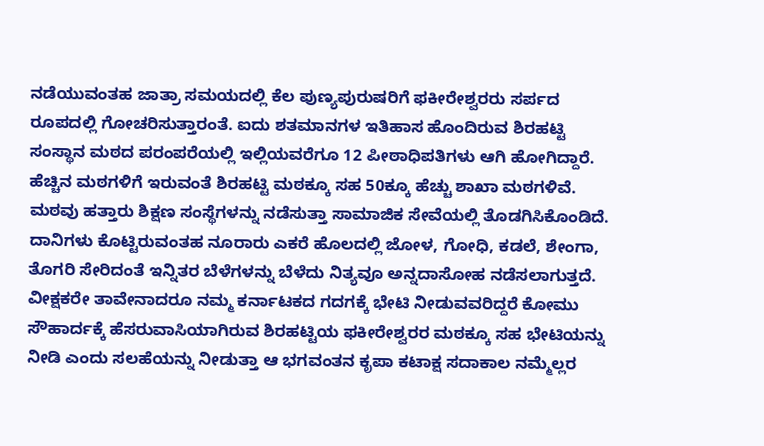ನಡೆಯುವಂತಹ ಜಾತ್ರಾ ಸಮಯದಲ್ಲಿ ಕೆಲ ಪುಣ್ಯಪುರುಷರಿಗೆ ಫಕೀರೇಶ್ವರರು ಸರ್ಪದ ರೂಪದಲ್ಲಿ ಗೋಚರಿಸುತ್ತಾರಂತೆ. ಐದು ಶತಮಾನಗಳ ಇತಿಹಾಸ ಹೊಂದಿರುವ ಶಿರಹಟ್ಟಿ ಸಂಸ್ಥಾನ ಮಠದ ಪರಂಪರೆಯಲ್ಲಿ ಇಲ್ಲಿಯವರೆಗೂ 12 ಪೀಠಾಧಿಪತಿಗಳು ಆಗಿ ಹೋಗಿದ್ದಾರೆ. ಹೆಚ್ಚಿನ ಮಠಗಳಿಗೆ ಇರುವಂತೆ ಶಿರಹಟ್ಟಿ ಮಠಕ್ಕೂ ಸಹ 50ಕ್ಕೂ ಹೆಚ್ಚು ಶಾಖಾ ಮಠಗಳಿವೆ. ಮಠವು ಹತ್ತಾರು ಶಿಕ್ಷಣ ಸಂಸ್ಥೆಗಳನ್ನು ನಡೆಸುತ್ತಾ ಸಾಮಾಜಿಕ ಸೇವೆಯಲ್ಲಿ ತೊಡಗಿಸಿಕೊಂಡಿದೆ. ದಾನಿಗಳು ಕೊಟ್ಟಿರುವಂತಹ ನೂರಾರು ಎಕರೆ ಹೊಲದಲ್ಲಿ ಜೋಳ, ಗೋಧಿ, ಕಡಲೆ, ಶೇಂಗಾ, ತೊಗರಿ ಸೇರಿದಂತೆ ಇನ್ನಿತರ ಬೆಳೆಗಳನ್ನು ಬೆಳೆದು ನಿತ್ಯವೂ ಅನ್ನದಾಸೋಹ ನಡೆಸಲಾಗುತ್ತದೆ. ವೀಕ್ಷಕರೇ ತಾವೇನಾದರೂ ನಮ್ಮ ಕರ್ನಾಟಕದ ಗದಗಕ್ಕೆ ಭೇಟಿ ನೀಡುವವರಿದ್ದರೆ ಕೋಮು ಸೌಹಾರ್ದಕ್ಕೆ ಹೆಸರುವಾಸಿಯಾಗಿರುವ ಶಿರಹಟ್ಟಿಯ ಫಕೀರೇಶ್ವರರ ಮಠಕ್ಕೂ ಸಹ ಭೇಟಿಯನ್ನು ನೀಡಿ ಎಂದು ಸಲಹೆಯನ್ನು ನೀಡುತ್ತಾ ಆ ಭಗವಂತನ ಕೃಪಾ ಕಟಾಕ್ಷ ಸದಾಕಾಲ ನಮ್ಮೆಲ್ಲರ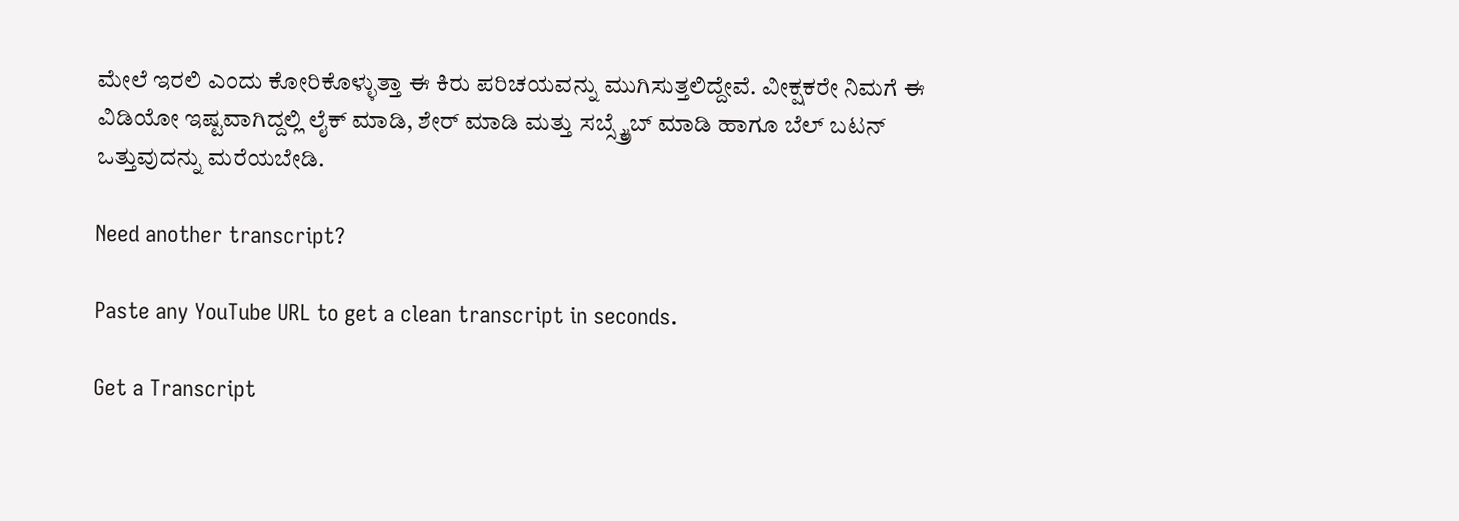ಮೇಲೆ ಇರಲಿ ಎಂದು ಕೋರಿಕೊಳ್ಳುತ್ತಾ ಈ ಕಿರು ಪರಿಚಯವನ್ನು ಮುಗಿಸುತ್ತಲಿದ್ದೇವೆ. ವೀಕ್ಷಕರೇ ನಿಮಗೆ ಈ ವಿಡಿಯೋ ಇಷ್ಟವಾಗಿದ್ದಲ್ಲಿ ಲೈಕ್ ಮಾಡಿ, ಶೇರ್ ಮಾಡಿ ಮತ್ತು ಸಬ್ಸ್ಕ್ರೈಬ್ ಮಾಡಿ ಹಾಗೂ ಬೆಲ್ ಬಟನ್ ಒತ್ತುವುದನ್ನು ಮರೆಯಬೇಡಿ.

Need another transcript?

Paste any YouTube URL to get a clean transcript in seconds.

Get a Transcript